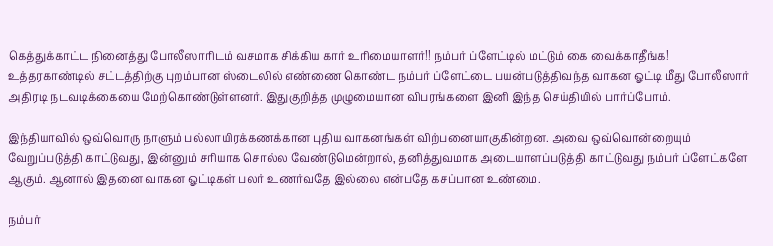கெத்துக்காட்ட நினைத்து போலீஸாரிடம் வசமாக சிக்கிய கார் உரிமையாளர்!! நம்பர் ப்ளேட்டில் மட்டும் கை வைக்காதீங்க!
உத்தரகாண்டில் சட்டத்திற்கு புறம்பான ஸ்டைலில் எண்ணை கொண்ட நம்பர் ப்ளேட்டை பயன்படுத்திவந்த வாகன ஓட்டி மீது போலீஸார் அதிரடி நடவடிக்கையை மேற்கொண்டுள்ளனர். இதுகுறித்த முழுமையான விபரங்களை இனி இந்த செய்தியில் பார்ப்போம்.

இந்தியாவில் ஒவ்வொரு நாளும் பல்லாயிரக்கணக்கான புதிய வாகனங்கள் விற்பனையாகுகின்றன. அவை ஒவ்வொன்றையும் வேறுப்படுத்தி காட்டுவது, இன்னும் சரியாக சொல்ல வேண்டுமென்றால், தனித்துவமாக அடையாளப்படுத்தி காட்டுவது நம்பர் ப்ளேட்களே ஆகும். ஆனால் இதனை வாகன ஓட்டிகள் பலர் உணர்வதே இல்லை என்பதே கசப்பான உண்மை.

நம்பர்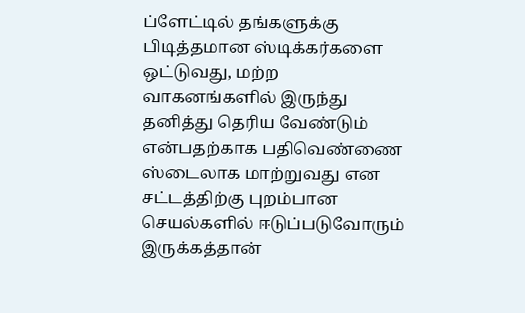ப்ளேட்டில் தங்களுக்கு பிடித்தமான ஸ்டிக்கர்களை ஒட்டுவது, மற்ற வாகனங்களில் இருந்து தனித்து தெரிய வேண்டும் என்பதற்காக பதிவெண்ணை ஸ்டைலாக மாற்றுவது என சட்டத்திற்கு புறம்பான செயல்களில் ஈடுப்படுவோரும் இருக்கத்தான்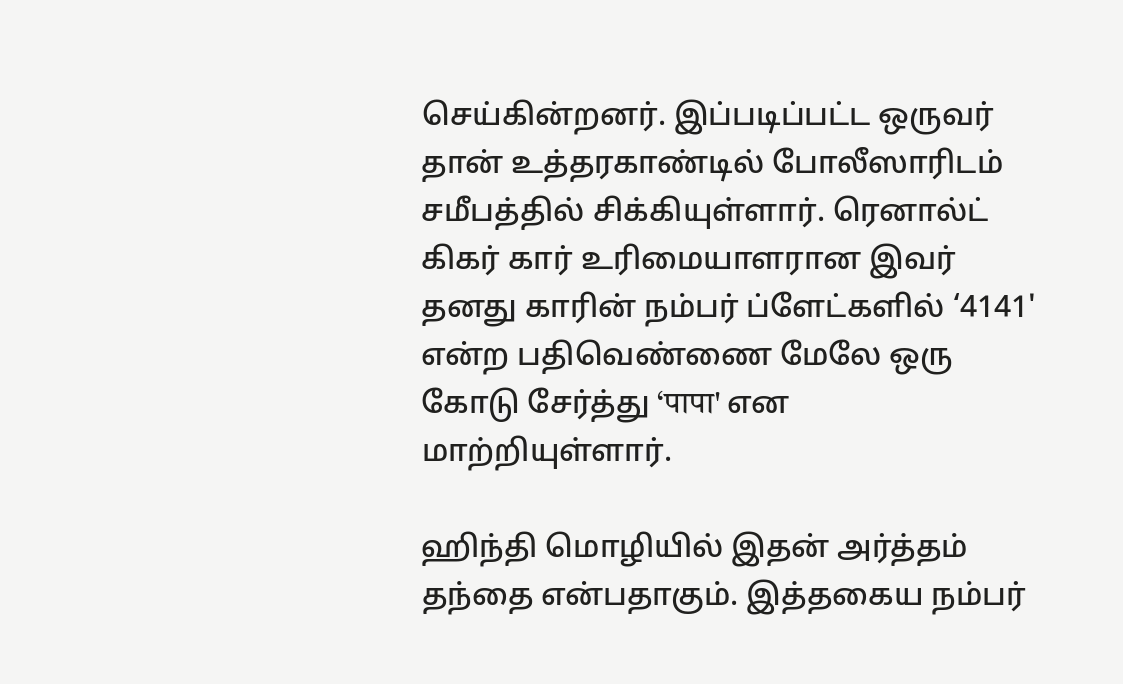செய்கின்றனர். இப்படிப்பட்ட ஒருவர் தான் உத்தரகாண்டில் போலீஸாரிடம் சமீபத்தில் சிக்கியுள்ளார். ரெனால்ட் கிகர் கார் உரிமையாளரான இவர் தனது காரின் நம்பர் ப்ளேட்களில் ‘4141' என்ற பதிவெண்ணை மேலே ஒரு கோடு சேர்த்து ‘पापा' என மாற்றியுள்ளார்.

ஹிந்தி மொழியில் இதன் அர்த்தம் தந்தை என்பதாகும். இத்தகைய நம்பர்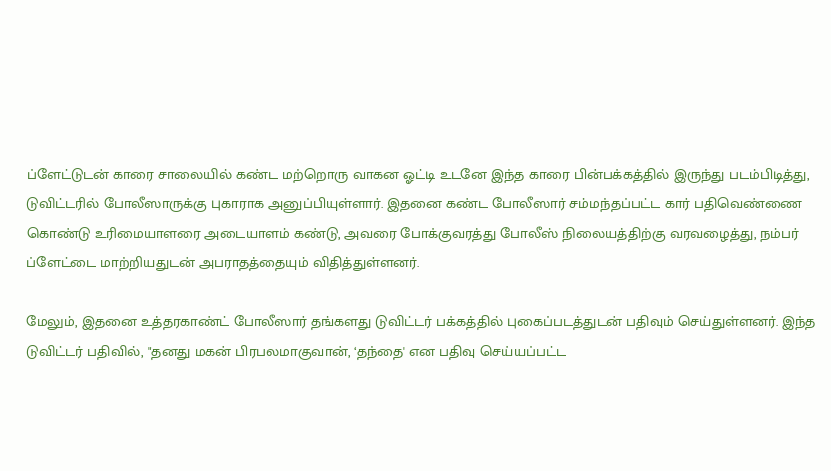ப்ளேட்டுடன் காரை சாலையில் கண்ட மற்றொரு வாகன ஓட்டி உடனே இந்த காரை பின்பக்கத்தில் இருந்து படம்பிடித்து, டுவிட்டரில் போலீஸாருக்கு புகாராக அனுப்பியுள்ளார். இதனை கண்ட போலீஸார் சம்மந்தப்பட்ட கார் பதிவெண்ணை கொண்டு உரிமையாளரை அடையாளம் கண்டு, அவரை போக்குவரத்து போலீஸ் நிலையத்திற்கு வரவழைத்து, நம்பர் ப்ளேட்டை மாற்றியதுடன் அபராதத்தையும் விதித்துள்ளனர்.

மேலும், இதனை உத்தரகாண்ட் போலீஸார் தங்களது டுவிட்டர் பக்கத்தில் புகைப்படத்துடன் பதிவும் செய்துள்ளனர். இந்த டுவிட்டர் பதிவில், "தனது மகன் பிரபலமாகுவான், ‘தந்தை' என பதிவு செய்யப்பட்ட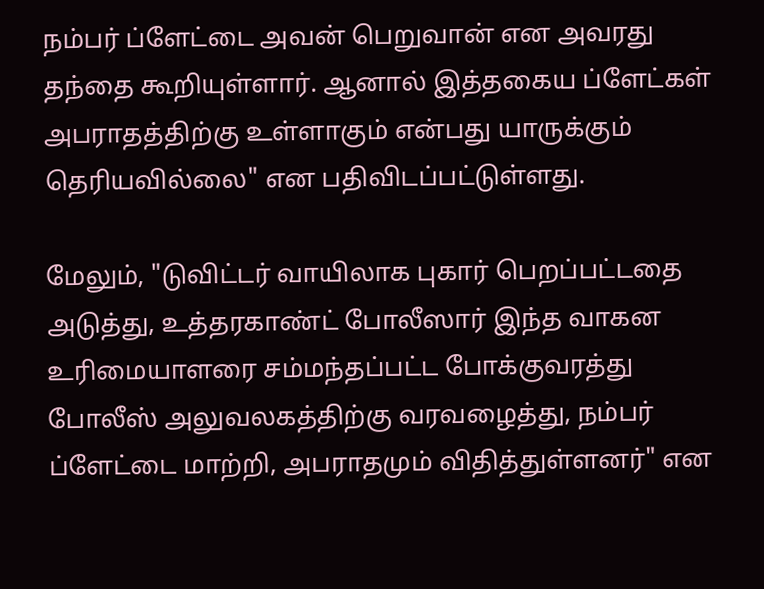நம்பர் ப்ளேட்டை அவன் பெறுவான் என அவரது தந்தை கூறியுள்ளார். ஆனால் இத்தகைய ப்ளேட்கள் அபராதத்திற்கு உள்ளாகும் என்பது யாருக்கும் தெரியவில்லை" என பதிவிடப்பட்டுள்ளது.

மேலும், "டுவிட்டர் வாயிலாக புகார் பெறப்பட்டதை அடுத்து, உத்தரகாண்ட் போலீஸார் இந்த வாகன உரிமையாளரை சம்மந்தப்பட்ட போக்குவரத்து போலீஸ் அலுவலகத்திற்கு வரவழைத்து, நம்பர் ப்ளேட்டை மாற்றி, அபராதமும் விதித்துள்ளனர்" என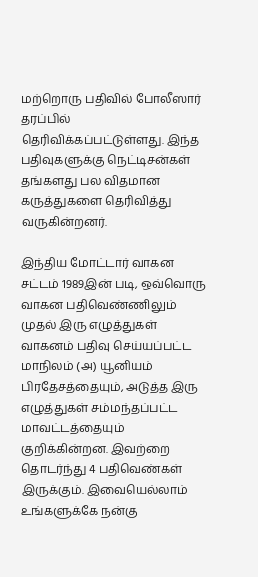மற்றொரு பதிவில் போலீஸார் தரப்பில் தெரிவிக்கப்பட்டுள்ளது. இந்த பதிவுகளுக்கு நெட்டிசன்கள் தங்களது பல விதமான கருத்துகளை தெரிவித்து வருகின்றனர்.

இந்திய மோட்டார் வாகன சட்டம் 1989இன் படி, ஒவ்வொரு வாகன பதிவெண்ணிலும் முதல் இரு எழுத்துகள் வாகனம் பதிவு செய்யப்பட்ட மாநிலம் (அ) யூனியம் பிரதேசத்தையும், அடுத்த இரு எழுத்துகள் சம்மந்தப்பட்ட மாவட்டத்தையும் குறிக்கின்றன. இவற்றை தொடர்ந்து 4 பதிவெண்கள் இருக்கும். இவையெல்லாம் உங்களுக்கே நன்கு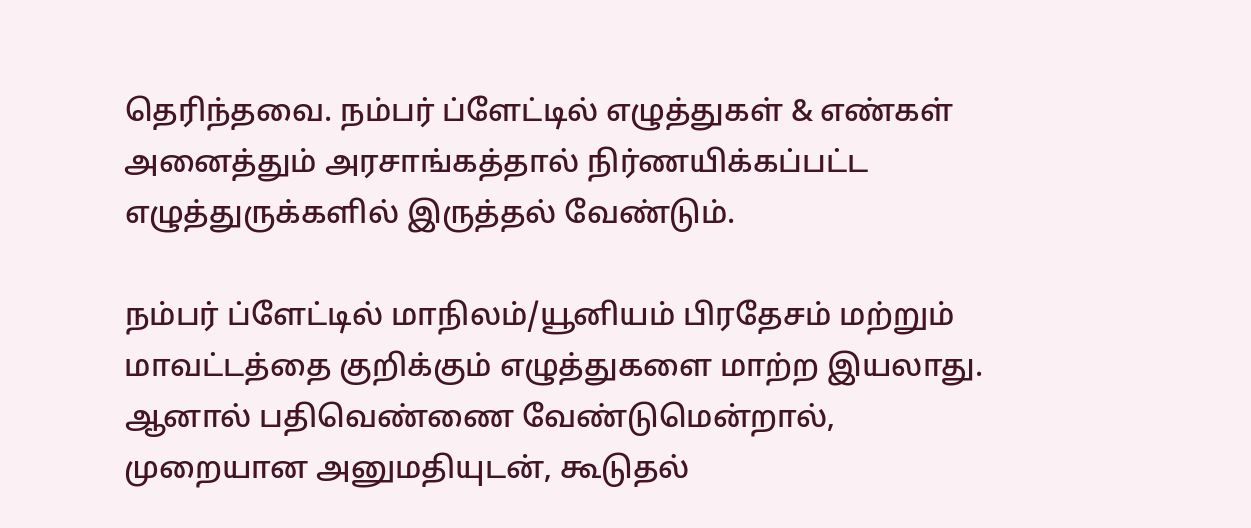தெரிந்தவை. நம்பர் ப்ளேட்டில் எழுத்துகள் & எண்கள் அனைத்தும் அரசாங்கத்தால் நிர்ணயிக்கப்பட்ட எழுத்துருக்களில் இருத்தல் வேண்டும்.

நம்பர் ப்ளேட்டில் மாநிலம்/யூனியம் பிரதேசம் மற்றும் மாவட்டத்தை குறிக்கும் எழுத்துகளை மாற்ற இயலாது. ஆனால் பதிவெண்ணை வேண்டுமென்றால், முறையான அனுமதியுடன், கூடுதல்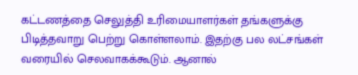கட்டணத்தை செலுத்தி உரிமையாளர்கள் தங்களுக்கு பிடித்தவாறு பெற்று கொள்ளலாம். இதற்கு பல லட்சங்கள் வரையில் செலவாகக்கூடும். ஆனால்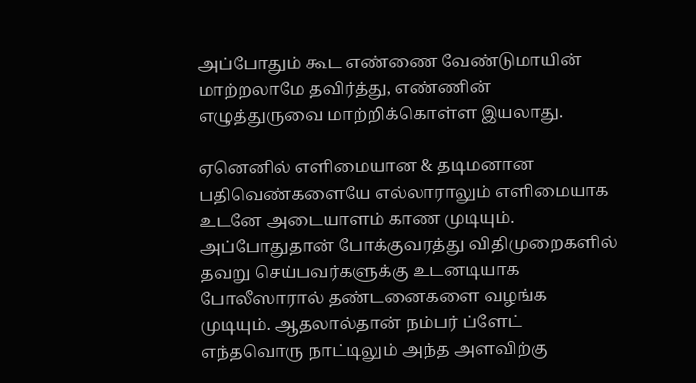அப்போதும் கூட எண்ணை வேண்டுமாயின் மாற்றலாமே தவிர்த்து, எண்ணின் எழுத்துருவை மாற்றிக்கொள்ள இயலாது.

ஏனெனில் எளிமையான & தடிமனான பதிவெண்களையே எல்லாராலும் எளிமையாக உடனே அடையாளம் காண முடியும். அப்போதுதான் போக்குவரத்து விதிமுறைகளில் தவறு செய்பவர்களுக்கு உடனடியாக போலீஸாரால் தண்டனைகளை வழங்க முடியும். ஆதலால்தான் நம்பர் ப்ளேட் எந்தவொரு நாட்டிலும் அந்த அளவிற்கு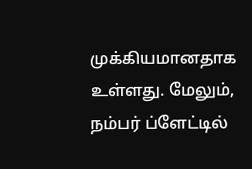முக்கியமானதாக உள்ளது. மேலும், நம்பர் ப்ளேட்டில்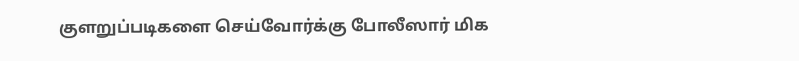குளறுப்படிகளை செய்வோர்க்கு போலீஸார் மிக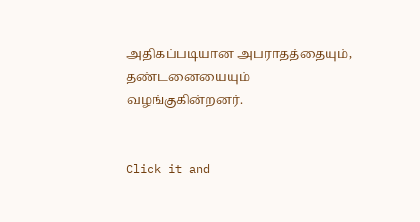அதிகப்படியான அபராதத்தையும், தண்டனையையும் வழங்குகின்றனர்.


Click it and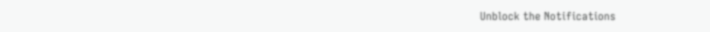Unblock the Notifications